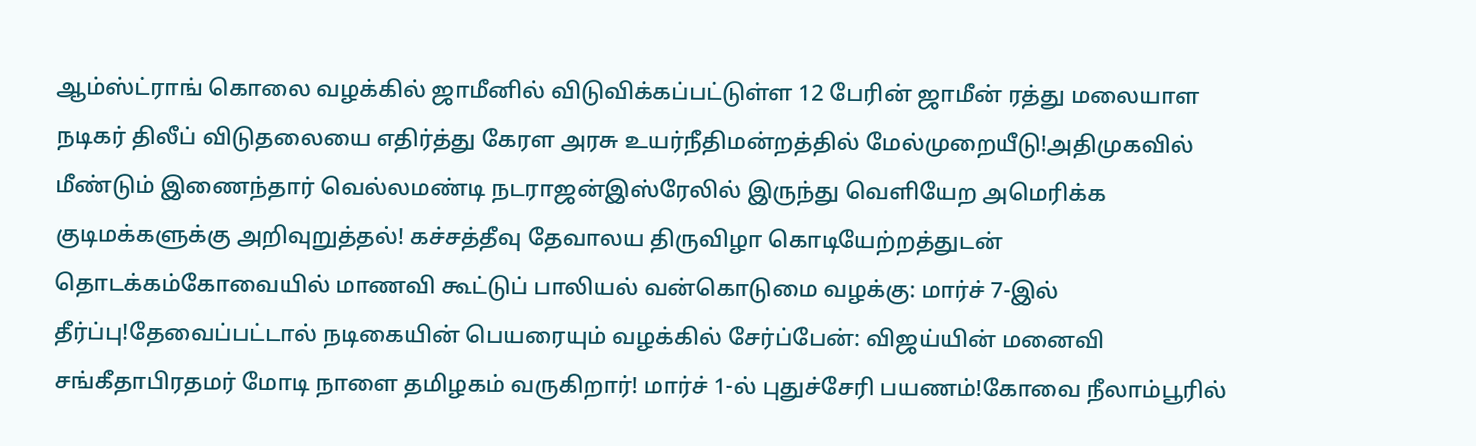ஆம்ஸ்ட்ராங் கொலை வழக்கில் ஜாமீனில் விடுவிக்கப்பட்டுள்ள 12 பேரின் ஜாமீன் ரத்து மலையாள நடிகர் திலீப் விடுதலையை எதிர்த்து கேரள அரசு உயர்நீதிமன்றத்தில் மேல்முறையீடு!அதிமுகவில் மீண்டும் இணைந்தார் வெல்லமண்டி நடராஜன்இஸ்ரேலில் இருந்து வெளியேற அமெரிக்க குடிமக்களுக்கு அறிவுறுத்தல்! கச்சத்தீவு தேவாலய திருவிழா கொடியேற்றத்துடன் தொடக்கம்கோவையில் மாணவி கூட்டுப் பாலியல் வன்கொடுமை வழக்கு: மார்ச் 7-இல் தீர்ப்பு!தேவைப்பட்டால் நடிகையின் பெயரையும் வழக்கில் சேர்ப்பேன்: விஜய்யின் மனைவி சங்கீதாபிரதமர் மோடி நாளை தமிழகம் வருகிறார்! மார்ச் 1-ல் புதுச்சேரி பயணம்!கோவை நீலாம்பூரில்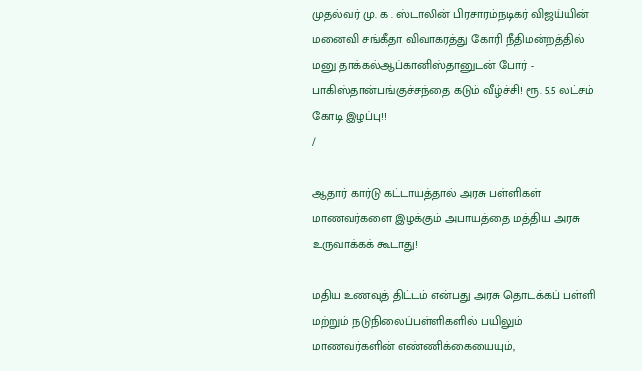முதல்வர் மு. க . ஸ்டாலின் பிரசாரம்நடிகர் விஜய்யின் மனைவி சங்கீதா விவாகரத்து கோரி நீதிமன்றத்தில் மனு தாக்கல்ஆப்கானிஸ்தானுடன் போர் - பாகிஸ்தான்பங்குச்சந்தை கடும் வீழ்ச்சி! ரூ. 5.5 லட்சம் கோடி இழப்பு!!
/

ஆதார் கார்டு கட்டாயத்தால் அரசு பள்ளிகள் மாணவர்களை இழக்கும் அபாயத்தை மத்திய அரசு உருவாக்கக் கூடாது!

மதிய உணவுத் திட்டம் என்பது அரசு தொடக்கப் பள்ளி மற்றும் நடுநிலைப்பள்ளிகளில் பயிலும் மாணவர்களின் எண்ணிக்கையையும்,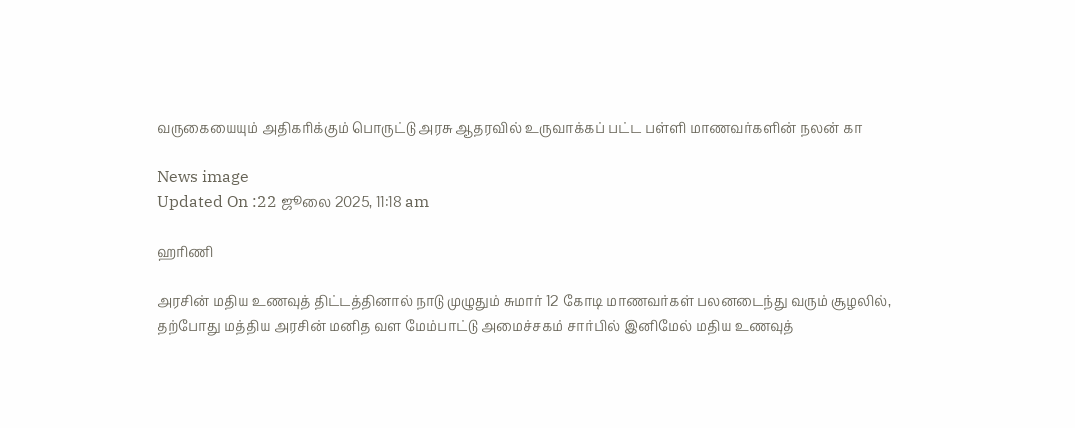வருகையையும் அதிகரிக்கும் பொருட்டு அரசு ஆதரவில் உருவாக்கப் பட்ட பள்ளி மாணவர்களின் நலன் கா

News image
Updated On :22 ஜூலை 2025, 11:18 am

ஹரிணி

அரசின் மதிய உணவுத் திட்டத்தினால் நாடு முழுதும் சுமார் 12 கோடி மாணவர்கள் பலனடைந்து வரும் சூழலில், தற்போது மத்திய அரசின் மனித வள மேம்பாட்டு அமைச்சகம் சார்பில் இனிமேல் மதிய உணவுத்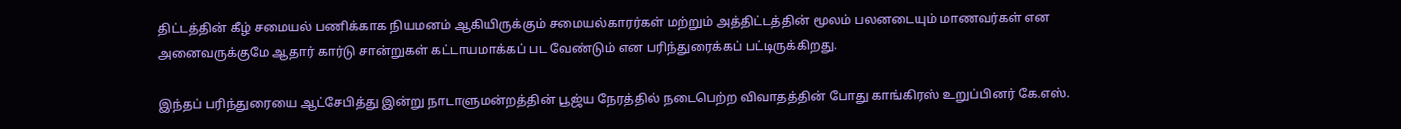திட்டத்தின் கீழ் சமையல் பணிக்காக நியமனம் ஆகியிருக்கும் சமையல்காரர்கள் மற்றும் அத்திட்டத்தின் மூலம் பலனடையும் மாணவர்கள் என அனைவருக்குமே ஆதார் கார்டு சான்றுகள் கட்டாயமாக்கப் பட வேண்டும் என பரிந்துரைக்கப் பட்டிருக்கிறது.

இந்தப் பரிந்துரையை ஆட்சேபித்து இன்று நாடாளுமன்றத்தின் பூஜ்ய நேரத்தில் நடைபெற்ற விவாதத்தின் போது காங்கிரஸ் உறுப்பினர் கே.எஸ்.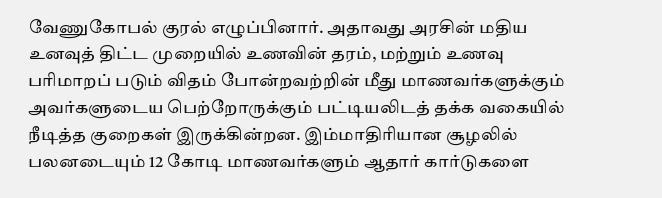வேணுகோபல் குரல் எழுப்பினார். அதாவது அரசின் மதிய உனவுத் திட்ட முறையில் உணவின் தரம், மற்றும் உணவு பரிமாறப் படும் விதம் போன்றவற்றின் மீது மாணவர்களுக்கும் அவர்களுடைய பெற்றோருக்கும் பட்டியலிடத் தக்க வகையில் நீடித்த குறைகள் இருக்கின்றன. இம்மாதிரியான சூழலில் பலனடையும் 12 கோடி மாணவர்களும் ஆதார் கார்டுகளை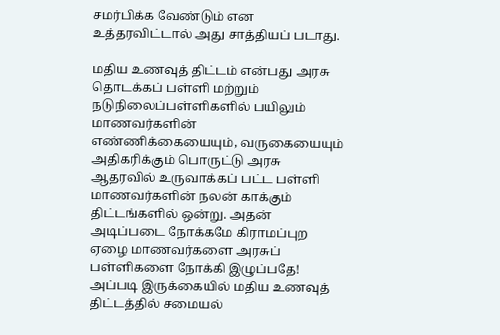சமர்பிக்க வேண்டும் என உத்தரவிட்டால் அது சாத்தியப் படாது.

மதிய உணவுத் திட்டம் என்பது அரசு தொடக்கப் பள்ளி மற்றும் நடுநிலைப்பள்ளிகளில் பயிலும் மாணவர்களின் எண்ணிக்கையையும், வருகையையும் அதிகரிக்கும் பொருட்டு அரசு ஆதரவில் உருவாக்கப் பட்ட பள்ளி மாணவர்களின் நலன் காக்கும் திட்டங்களில் ஒன்று. அதன் அடிப்படை நோக்கமே கிராமப்புற ஏழை மாணவர்களை அரசுப் பள்ளிகளை நோக்கி இழுப்பதே! அப்படி இருக்கையில் மதிய உணவுத் திட்டத்தில் சமையல்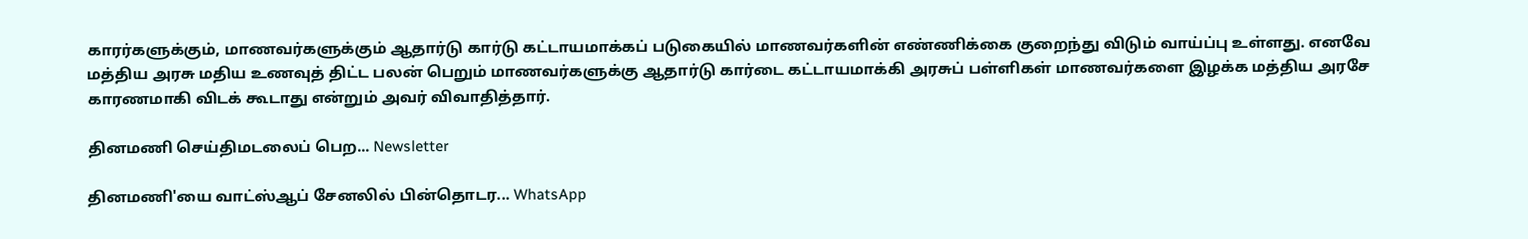காரர்களுக்கும், மாணவர்களுக்கும் ஆதார்டு கார்டு கட்டாயமாக்கப் படுகையில் மாணவர்களின் எண்ணிக்கை குறைந்து விடும் வாய்ப்பு உள்ளது. எனவே மத்திய அரசு மதிய உணவுத் திட்ட பலன் பெறும் மாணவர்களுக்கு ஆதார்டு கார்டை கட்டாயமாக்கி அரசுப் பள்ளிகள் மாணவர்களை இழக்க மத்திய அரசே காரணமாகி விடக் கூடாது என்றும் அவர் விவாதித்தார்.

தினமணி செய்திமடலைப் பெற... Newsletter

தினமணி'யை வாட்ஸ்ஆப் சேனலில் பின்தொடர... WhatsApp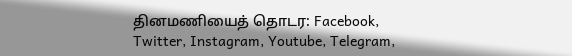தினமணியைத் தொடர: Facebook, Twitter, Instagram, Youtube, Telegram,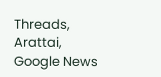Threads, Arattai, Google News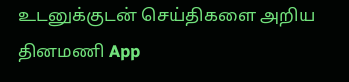உடனுக்குடன் செய்திகளை அறிய தினமணி App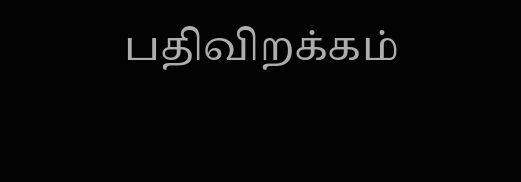பதிவிறக்கம்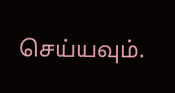செய்யவும்.